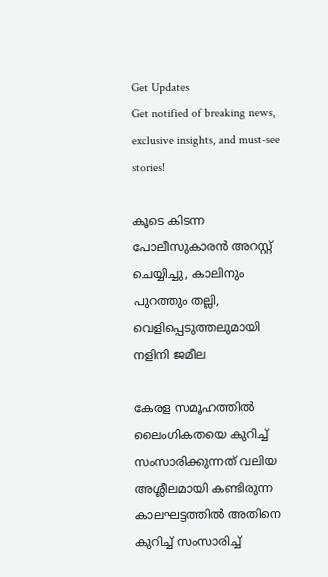Get Updates
Get notified of breaking news, exclusive insights, and must-see stories!

കൂടെ കിടന്ന പോലീസുകാരന്‍ അറസ്റ്റ് ചെയ്യിച്ചു, കാലിനും പുറത്തും തല്ലി, വെളിപ്പെടുത്തലുമായി നളിനി ജമീല

കേരള സമൂഹത്തില്‍ ലൈംഗികതയെ കുറിച്ച് സംസാരിക്കുന്നത് വലിയ അശ്ലീലമായി കണ്ടിരുന്ന കാലഘട്ടത്തില്‍ അതിനെ കുറിച്ച് സംസാരിച്ച്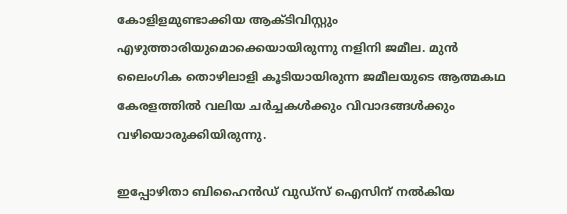കോളിളമുണ്ടാക്കിയ ആക്ടിവിസ്റ്റും എഴുത്താരിയുമൊക്കെയായിരുന്നു നളിനി ജമീല. മുന്‍ ലൈംഗിക തൊഴിലാളി കൂടിയായിരുന്ന ജമീലയുടെ ആത്മകഥ കേരളത്തില്‍ വലിയ ചര്‍ച്ചകള്‍ക്കും വിവാദങ്ങള്‍ക്കും വഴിയൊരുക്കിയിരുന്നു.

ഇപ്പോഴിതാ ബിഹൈന്‍ഡ് വുഡ്‌സ് ഐസിന് നല്‍കിയ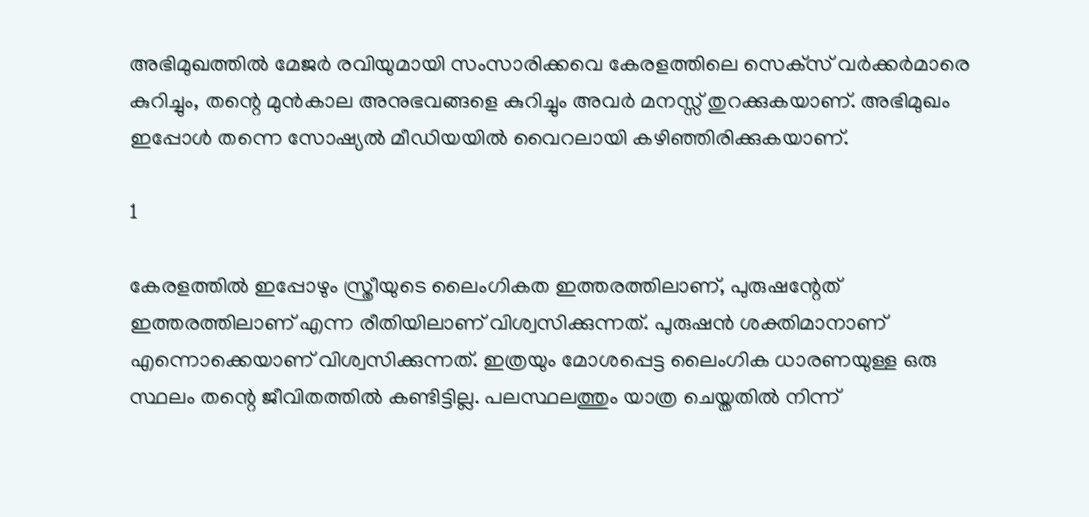അഭിമുഖത്തില്‍ മേജര്‍ രവിയുമായി സംസാരിക്കവെ കേരളത്തിലെ സെക്‌സ് വര്‍ക്കര്‍മാരെ കുറിച്ചും, തന്റെ മുന്‍കാല അനുഭവങ്ങളെ കുറിച്ചും അവര്‍ മനസ്സ് തുറക്കുകയാണ്. അഭിമുഖം ഇപ്പോള്‍ തന്നെ സോഷ്യല്‍ മീഡിയയില്‍ വൈറലായി കഴിഞ്ഞിരിക്കുകയാണ്.

1

കേരളത്തില്‍ ഇപ്പോഴും സ്ത്രീയുടെ ലൈംഗികത ഇത്തരത്തിലാണ്, പുരുഷന്റേത് ഇത്തരത്തിലാണ് എന്ന രീതിയിലാണ് വിശ്വസിക്കുന്നത്. പുരുഷന്‍ ശക്തിമാനാണ് എന്നൊക്കെയാണ് വിശ്വസിക്കുന്നത്. ഇത്രയും മോശപ്പെട്ട ലൈംഗിക ധാരണയുള്ള ഒരു സ്ഥലം തന്റെ ജീവിതത്തില്‍ കണ്ടിട്ടില്ല. പലസ്ഥലത്തും യാത്ര ചെയ്തതില്‍ നിന്ന്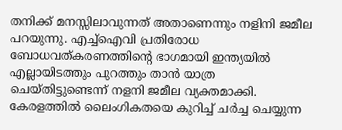തനിക്ക് മനസ്സിലാവുന്നത് അതാണെന്നും നളിനി ജമീല പറയുന്നു. എച്ച്‌ഐവി പ്രതിരോധ ബോധവത്കരണത്തിന്റെ ഭാഗമായി ഇന്ത്യയില്‍ എല്ലായിടത്തും പുറത്തും താന്‍ യാത്ര ചെയ്തിട്ടുണ്ടെന്ന് നളനി ജമീല വ്യക്തമാക്കി. കേരളത്തില്‍ ലൈംഗികതയെ കുറിച്ച് ചര്‍ച്ച ചെയ്യുന്ന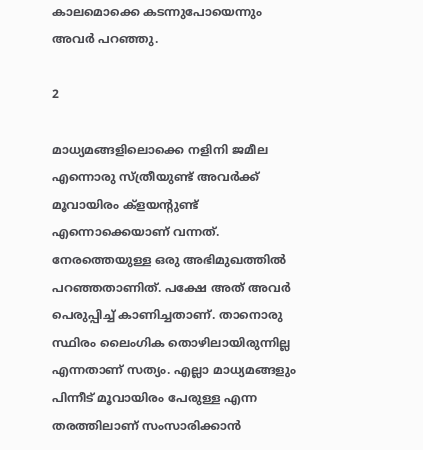കാലമൊക്കെ കടന്നുപോയെന്നും അവര്‍ പറഞ്ഞു.

2

മാധ്യമങ്ങളിലൊക്കെ നളിനി ജമീല എന്നൊരു സ്ത്രീയുണ്ട് അവര്‍ക്ക് മൂവായിരം ക്‌ളയന്റുണ്ട് എന്നൊക്കെയാണ് വന്നത്. നേരത്തെയുള്ള ഒരു അഭിമുഖത്തില്‍ പറഞ്ഞതാണിത്. പക്ഷേ അത് അവര്‍ പെരുപ്പിച്ച് കാണിച്ചതാണ്. താനൊരു സ്ഥിരം ലൈംഗിക തൊഴിലായിരുന്നില്ല എന്നതാണ് സത്യം. എല്ലാ മാധ്യമങ്ങളും പിന്നീട് മൂവായിരം പേരുള്ള എന്ന തരത്തിലാണ് സംസാരിക്കാന്‍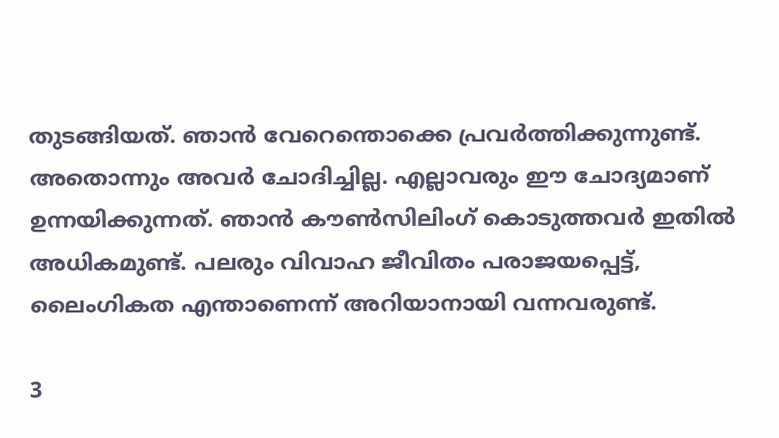തുടങ്ങിയത്. ഞാന്‍ വേറെന്തൊക്കെ പ്രവര്‍ത്തിക്കുന്നുണ്ട്. അതൊന്നും അവര്‍ ചോദിച്ചില്ല. എല്ലാവരും ഈ ചോദ്യമാണ് ഉന്നയിക്കുന്നത്. ഞാന്‍ കൗണ്‍സിലിംഗ് കൊടുത്തവര്‍ ഇതില്‍ അധികമുണ്ട്. പലരും വിവാഹ ജീവിതം പരാജയപ്പെട്ട്, ലൈംഗികത എന്താണെന്ന് അറിയാനായി വന്നവരുണ്ട്.

3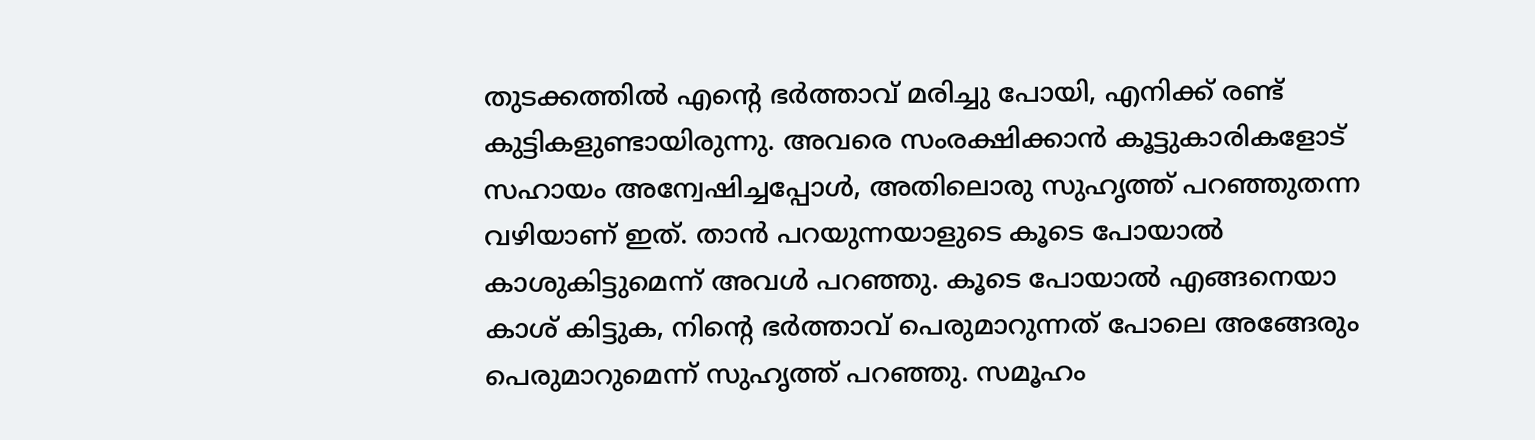തുടക്കത്തില്‍ എന്റെ ഭര്‍ത്താവ് മരിച്ചു പോയി, എനിക്ക് രണ്ട് കുട്ടികളുണ്ടായിരുന്നു. അവരെ സംരക്ഷിക്കാന്‍ കൂട്ടുകാരികളോട് സഹായം അന്വേഷിച്ചപ്പോള്‍, അതിലൊരു സുഹൃത്ത് പറഞ്ഞുതന്ന വഴിയാണ് ഇത്. താന്‍ പറയുന്നയാളുടെ കൂടെ പോയാല്‍ കാശുകിട്ടുമെന്ന് അവള്‍ പറഞ്ഞു. കൂടെ പോയാല്‍ എങ്ങനെയാ കാശ് കിട്ടുക, നിന്റെ ഭര്‍ത്താവ് പെരുമാറുന്നത് പോലെ അങ്ങേരും പെരുമാറുമെന്ന് സുഹൃത്ത് പറഞ്ഞു. സമൂഹം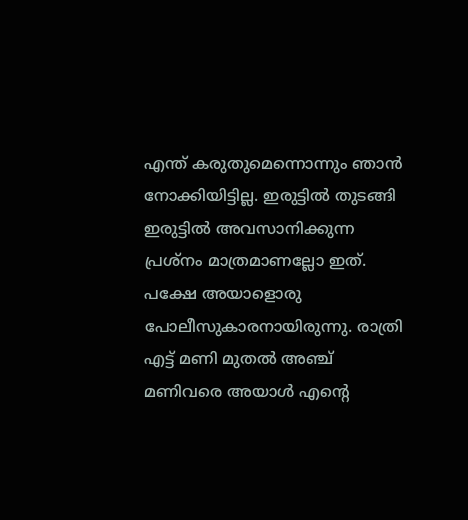എന്ത് കരുതുമെന്നൊന്നും ഞാന്‍ നോക്കിയിട്ടില്ല. ഇരുട്ടില്‍ തുടങ്ങി ഇരുട്ടില്‍ അവസാനിക്കുന്ന പ്രശ്‌നം മാത്രമാണല്ലോ ഇത്. പക്ഷേ അയാളൊരു പോലീസുകാരനായിരുന്നു. രാത്രി എട്ട് മണി മുതല്‍ അഞ്ച് മണിവരെ അയാള്‍ എന്റെ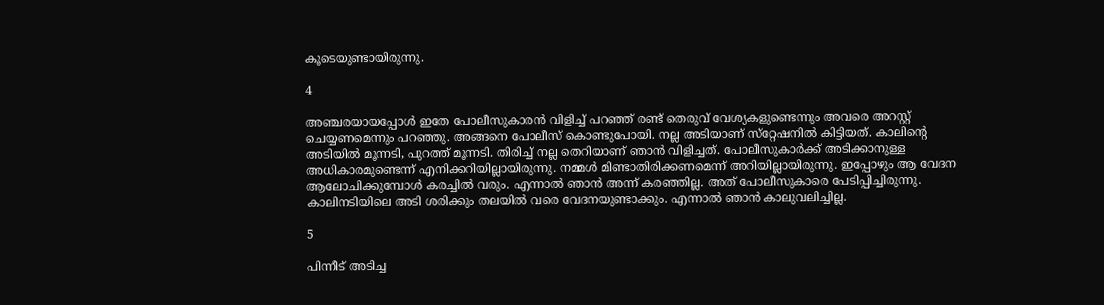കൂടെയുണ്ടായിരുന്നു.

4

അഞ്ചരയായപ്പോള്‍ ഇതേ പോലീസുകാരന്‍ വിളിച്ച് പറഞ്ഞ് രണ്ട് തെരുവ് വേശ്യകളുണ്ടെന്നും അവരെ അറസ്റ്റ് ചെയ്യണമെന്നും പറഞ്ഞു. അങ്ങനെ പോലീസ് കൊണ്ടുപോയി. നല്ല അടിയാണ് സ്‌റ്റേഷനില്‍ കിട്ടിയത്. കാലിന്റെ അടിയില്‍ മൂന്നടി, പുറത്ത് മൂന്നടി. തിരിച്ച് നല്ല തെറിയാണ് ഞാന്‍ വിളിച്ചത്. പോലീസുകാര്‍ക്ക് അടിക്കാനുള്ള അധികാരമുണ്ടെന്ന് എനിക്കറിയില്ലായിരുന്നു. നമ്മള്‍ മിണ്ടാതിരിക്കണമെന്ന് അറിയില്ലായിരുന്നു. ഇപ്പോഴും ആ വേദന ആലോചിക്കുമ്പോള്‍ കരച്ചില്‍ വരും. എന്നാല്‍ ഞാന്‍ അന്ന് കരഞ്ഞില്ല. അത് പോലീസുകാരെ പേടിപ്പിച്ചിരുന്നു. കാലിനടിയിലെ അടി ശരിക്കും തലയില്‍ വരെ വേദനയുണ്ടാക്കും. എന്നാല്‍ ഞാന്‍ കാലുവലിച്ചില്ല.

5

പിന്നീട് അടിച്ച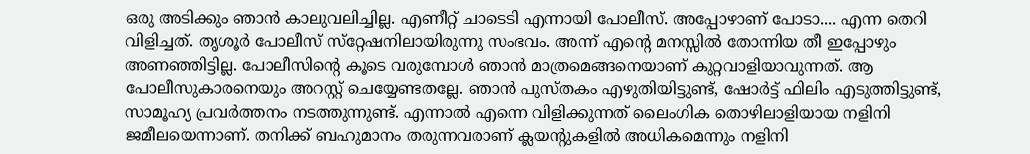ഒരു അടിക്കും ഞാന്‍ കാലുവലിച്ചില്ല. എണീറ്റ് ചാടെടി എന്നായി പോലീസ്. അപ്പോഴാണ് പോടാ.... എന്ന തെറി വിളിച്ചത്. തൃശൂര്‍ പോലീസ് സ്‌റ്റേഷനിലായിരുന്നു സംഭവം. അന്ന് എന്റെ മനസ്സില്‍ തോന്നിയ തീ ഇപ്പോഴും അണഞ്ഞിട്ടില്ല. പോലീസിന്റെ കൂടെ വരുമ്പോള്‍ ഞാന്‍ മാത്രമെങ്ങനെയാണ് കുറ്റവാളിയാവുന്നത്. ആ പോലീസുകാരനെയും അറസ്റ്റ് ചെയ്യേണ്ടതല്ലേ. ഞാന്‍ പുസ്തകം എഴുതിയിട്ടുണ്ട്, ഷോര്‍ട്ട് ഫിലിം എടുത്തിട്ടുണ്ട്, സാമൂഹ്യ പ്രവര്‍ത്തനം നടത്തുന്നുണ്ട്. എന്നാല്‍ എന്നെ വിളിക്കുന്നത് ലൈംഗിക തൊഴിലാളിയായ നളിനി ജമീലയെന്നാണ്. തനിക്ക് ബഹുമാനം തരുന്നവരാണ് ക്ലയന്റുകളില്‍ അധികമെന്നും നളിനി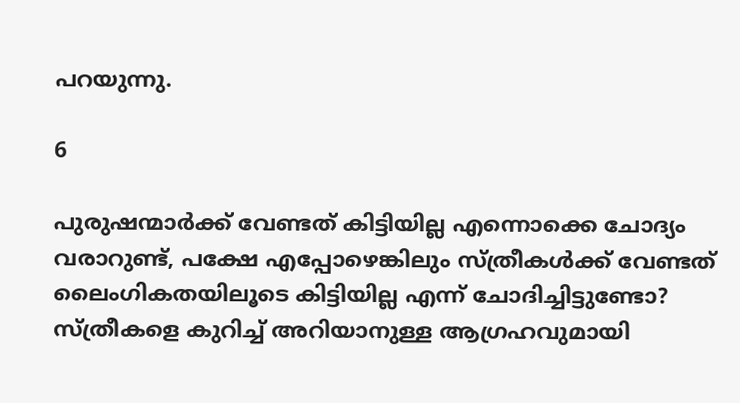പറയുന്നു.

6

പുരുഷന്മാര്‍ക്ക് വേണ്ടത് കിട്ടിയില്ല എന്നൊക്കെ ചോദ്യം വരാറുണ്ട്, പക്ഷേ എപ്പോഴെങ്കിലും സ്ത്രീകള്‍ക്ക് വേണ്ടത് ലൈംഗികതയിലൂടെ കിട്ടിയില്ല എന്ന് ചോദിച്ചിട്ടുണ്ടോ? സ്ത്രീകളെ കുറിച്ച് അറിയാനുള്ള ആഗ്രഹവുമായി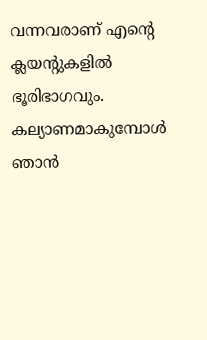വന്നവരാണ് എന്റെ ക്ലയന്റുകളില്‍ ഭൂരിഭാഗവും. കല്യാണമാകുമ്പോള്‍ ഞാന്‍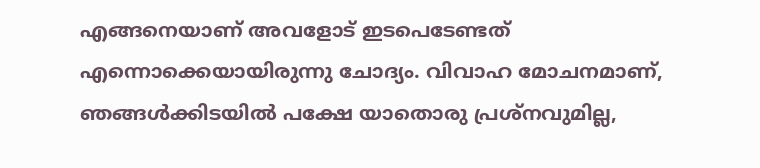എങ്ങനെയാണ് അവളോട് ഇടപെടേണ്ടത് എന്നൊക്കെയായിരുന്നു ചോദ്യം. വിവാഹ മോചനമാണ്, ഞങ്ങള്‍ക്കിടയില്‍ പക്ഷേ യാതൊരു പ്രശ്‌നവുമില്ല,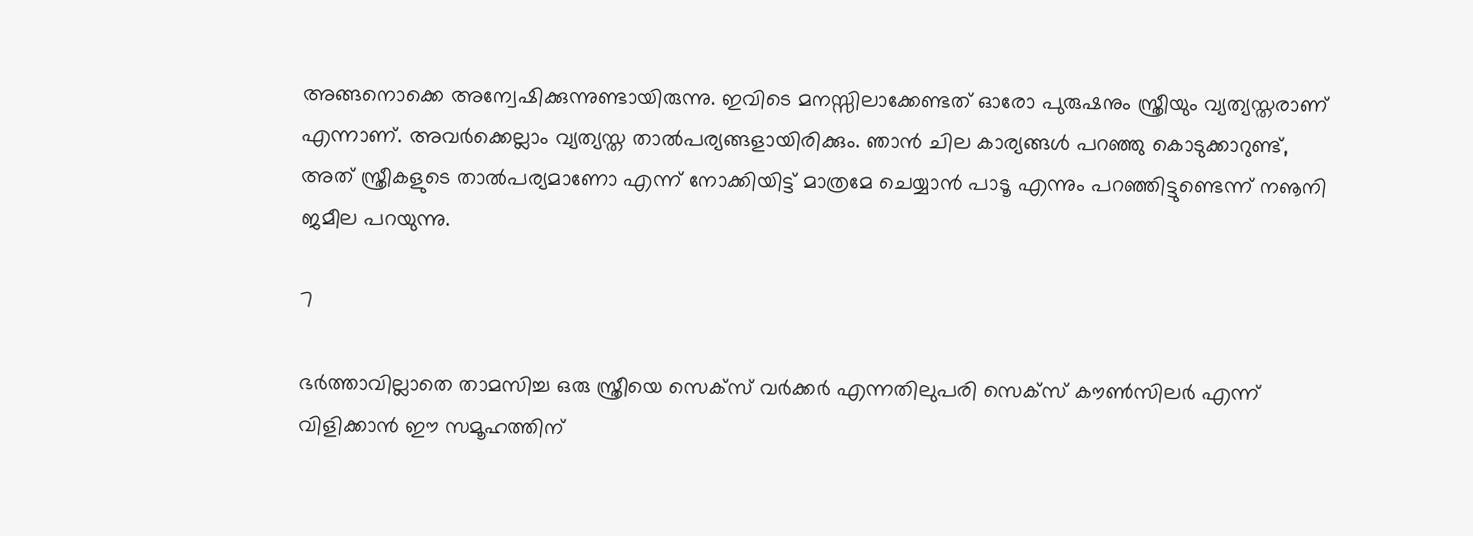അങ്ങനൊക്കെ അന്വേഷിക്കുന്നുണ്ടായിരുന്നു. ഇവിടെ മനസ്സിലാക്കേണ്ടത് ഓരോ പുരുഷനും സ്ത്രീയും വ്യത്യസ്തരാണ് എന്നാണ്. അവര്‍ക്കെല്ലാം വ്യത്യസ്ത താല്‍പര്യങ്ങളായിരിക്കും. ഞാന്‍ ചില കാര്യങ്ങള്‍ പറഞ്ഞു കൊടുക്കാറുണ്ട്, അത് സ്ത്രീകളുടെ താല്‍പര്യമാണോ എന്ന് നോക്കിയിട്ട് മാത്രമേ ചെയ്യാന്‍ പാടൂ എന്നും പറഞ്ഞിട്ടുണ്ടെന്ന് നൡനി ജമീല പറയുന്നു.

7

ഭര്‍ത്താവില്ലാതെ താമസിച്ച ഒരു സ്ത്രീയെ സെക്‌സ് വര്‍ക്കര്‍ എന്നതിലുപരി സെക്‌സ് കൗണ്‍സിലര്‍ എന്ന് വിളിക്കാന്‍ ഈ സമൂഹത്തിന്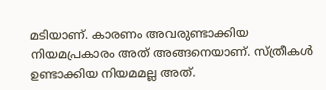മടിയാണ്. കാരണം അവരുണ്ടാക്കിയ നിയമപ്രകാരം അത് അങ്ങനെയാണ്. സ്ത്രീകള്‍ ഉണ്ടാക്കിയ നിയമമല്ല അത്.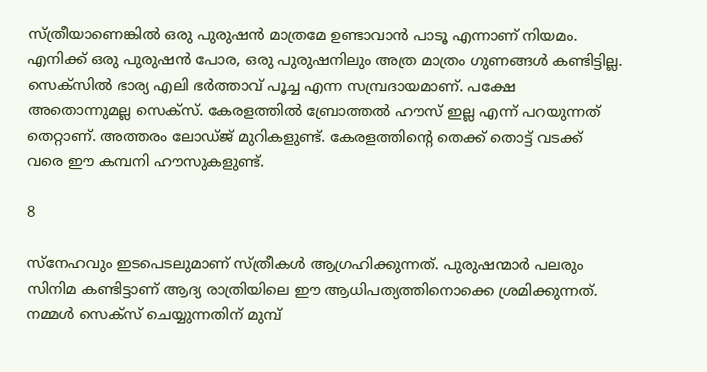സ്ത്രീയാണെങ്കില്‍ ഒരു പുരുഷന്‍ മാത്രമേ ഉണ്ടാവാന്‍ പാടൂ എന്നാണ് നിയമം. എനിക്ക് ഒരു പുരുഷന്‍ പോര, ഒരു പുരുഷനിലും അത്ര മാത്രം ഗുണങ്ങള്‍ കണ്ടിട്ടില്ല. സെക്‌സില്‍ ഭാര്യ എലി ഭര്‍ത്താവ് പൂച്ച എന്ന സമ്പ്രദായമാണ്. പക്ഷേ അതൊന്നുമല്ല സെക്‌സ്. കേരളത്തില്‍ ബ്രോത്തല്‍ ഹൗസ് ഇല്ല എന്ന് പറയുന്നത് തെറ്റാണ്. അത്തരം ലോഡ്ജ് മുറികളുണ്ട്. കേരളത്തിന്റെ തെക്ക് തൊട്ട് വടക്ക് വരെ ഈ കമ്പനി ഹൗസുകളുണ്ട്.

8

സ്‌നേഹവും ഇടപെടലുമാണ് സ്ത്രീകള്‍ ആഗ്രഹിക്കുന്നത്. പുരുഷന്മാര്‍ പലരും സിനിമ കണ്ടിട്ടാണ് ആദ്യ രാത്രിയിലെ ഈ ആധിപത്യത്തിനൊക്കെ ശ്രമിക്കുന്നത്. നമ്മള്‍ സെക്‌സ് ചെയ്യുന്നതിന് മുമ്പ്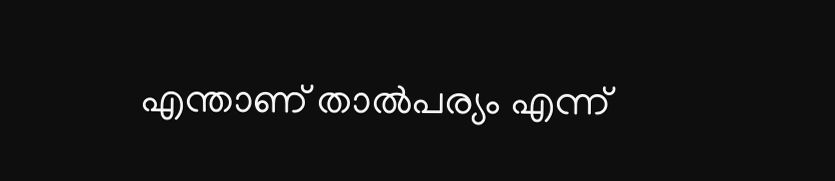എന്താണ് താല്‍പര്യം എന്ന്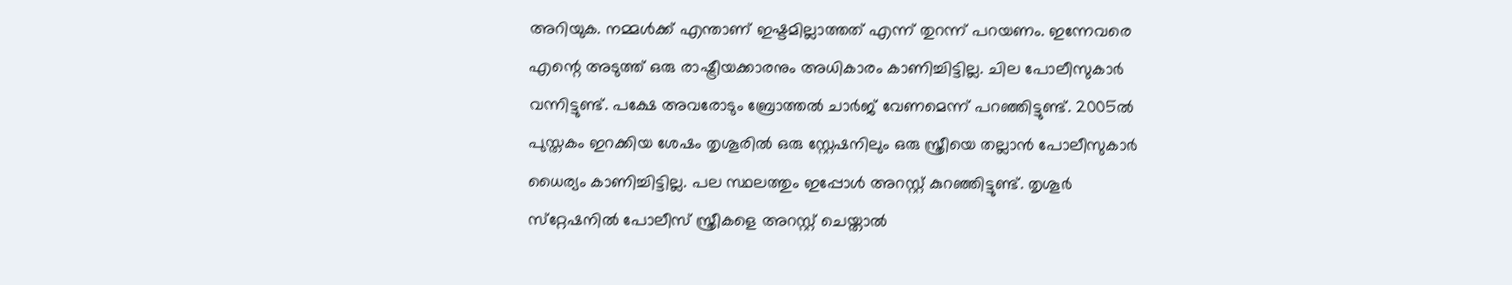അറിയുക. നമ്മള്‍ക്ക് എന്താണ് ഇഷ്ടമില്ലാത്തത് എന്ന് തുറന്ന് പറയണം. ഇന്നേവരെ എന്റെ അടുത്ത് ഒരു രാഷ്ട്രീയക്കാരനും അധികാരം കാണിച്ചിട്ടില്ല. ചില പോലീസുകാര്‍ വന്നിട്ടുണ്ട്. പക്ഷേ അവരോടും ബ്രോത്തല്‍ ചാര്‍ജ് വേണമെന്ന് പറഞ്ഞിട്ടുണ്ട്. 2005ല്‍ പുസ്തകം ഇറക്കിയ ശേഷം തൃശൂരില്‍ ഒരു സ്റ്റേഷനിലും ഒരു സ്ത്രീയെ തല്ലാന്‍ പോലീസുകാര്‍ ധൈര്യം കാണിച്ചിട്ടില്ല. പല സ്ഥലത്തും ഇപ്പോള്‍ അറസ്റ്റ് കുറഞ്ഞിട്ടുണ്ട്. തൃശൂര്‍ സ്‌റ്റേഷനില്‍ പോലീസ് സ്ത്രീകളെ അറസ്റ്റ് ചെയ്താല്‍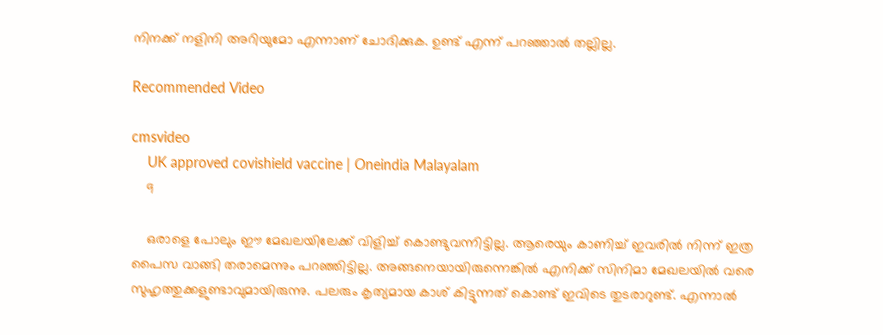നിനക്ക് നളിനി അറിയുമോ എന്നാണ് ചോദിക്കുക. ഉണ്ട് എന്ന് പറഞ്ഞാല്‍ തല്ലില്ല.

Recommended Video

cmsvideo
    UK approved covishield vaccine | Oneindia Malayalam
    9

    ഒരാളെ പോലും ഈ മേഖലയിലേക്ക് വിളിച്ച് കൊണ്ടുവന്നിട്ടില്ല. ആരെയും കാണിച്ച് ഇവരില്‍ നിന്ന് ഇത്ര പൈസ വാങ്ങി തരാമെന്നും പറഞ്ഞിട്ടില്ല. അങ്ങനെയായിരുന്നെങ്കില്‍ എനിക്ക് സിനിമാ മേഖലയില്‍ വരെ സുഹൃത്തുക്കളുണ്ടാവുമായിരുന്നു. പലരും കൃത്യമായ കാശ് കിട്ടുന്നത് കൊണ്ട് ഇവിടെ തുടരാറുണ്ട്. എന്നാല്‍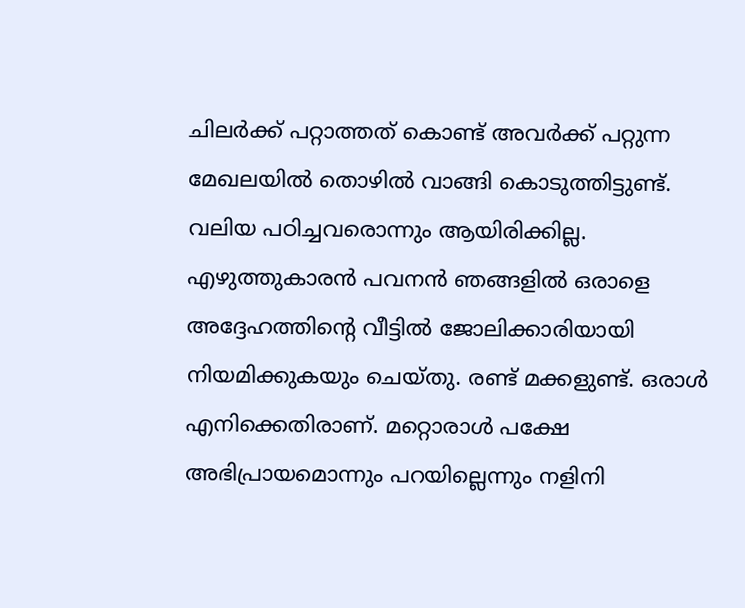ചിലര്‍ക്ക് പറ്റാത്തത് കൊണ്ട് അവര്‍ക്ക് പറ്റുന്ന മേഖലയില്‍ തൊഴില്‍ വാങ്ങി കൊടുത്തിട്ടുണ്ട്. വലിയ പഠിച്ചവരൊന്നും ആയിരിക്കില്ല. എഴുത്തുകാരന്‍ പവനന്‍ ഞങ്ങളില്‍ ഒരാളെ അദ്ദേഹത്തിന്റെ വീട്ടില്‍ ജോലിക്കാരിയായി നിയമിക്കുകയും ചെയ്തു. രണ്ട് മക്കളുണ്ട്. ഒരാള്‍ എനിക്കെതിരാണ്. മറ്റൊരാള്‍ പക്ഷേ അഭിപ്രായമൊന്നും പറയില്ലെന്നും നളിനി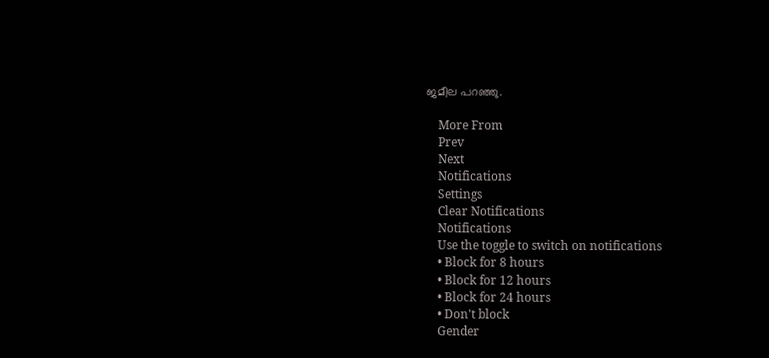ജമീല പറഞ്ഞു.

    More From
    Prev
    Next
    Notifications
    Settings
    Clear Notifications
    Notifications
    Use the toggle to switch on notifications
    • Block for 8 hours
    • Block for 12 hours
    • Block for 24 hours
    • Don't block
    Gender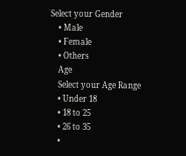Select your Gender
    • Male
    • Female
    • Others
    Age
    Select your Age Range
    • Under 18
    • 18 to 25
    • 26 to 35
    •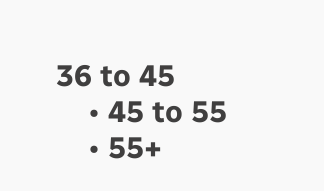36 to 45
    • 45 to 55
    • 55+